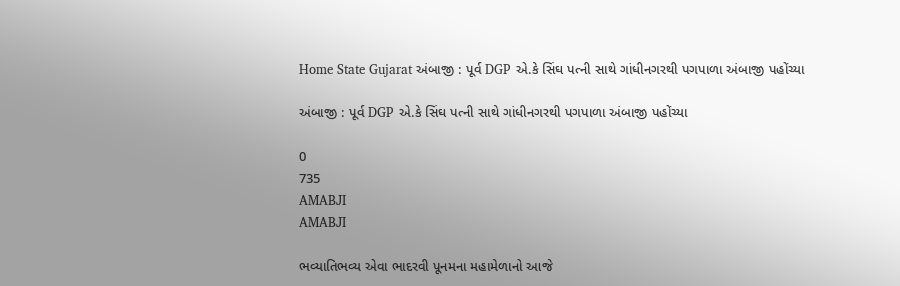Home State Gujarat અંબાજી : પૂર્વ DGP એ.કે સિંઘ પત્ની સાથે ગાંધીનગરથી પગપાળા અંબાજી પહોંચ્યા

અંબાજી : પૂર્વ DGP એ.કે સિંઘ પત્ની સાથે ગાંધીનગરથી પગપાળા અંબાજી પહોંચ્યા

0
735
AMABJI
AMABJI

ભવ્યાતિભવ્ય એવા ભાદરવી પૂનમના મહામેળાનો આજે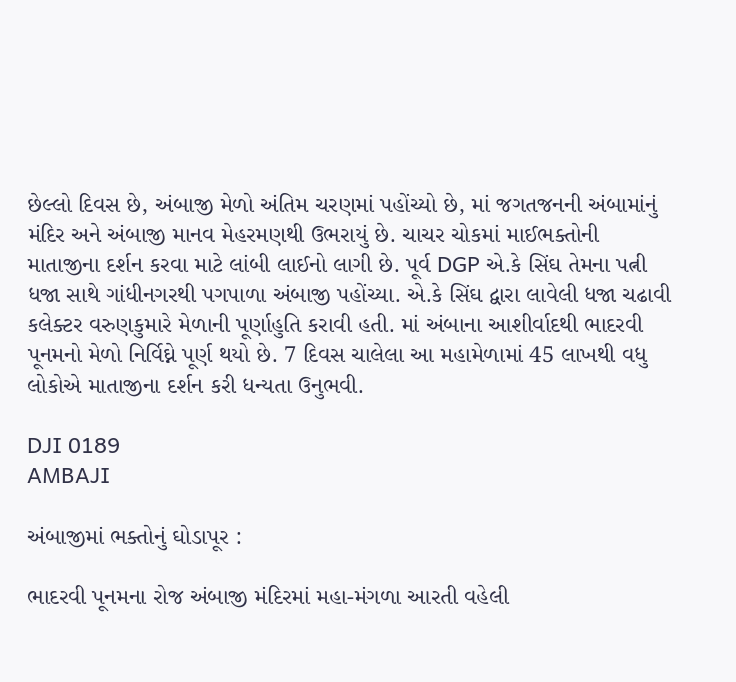છેલ્લો દિવસ છે, અંબાજી મેળો અંતિમ ચરણમાં પહોંચ્યો છે, માં જગતજનની અંબામાંનું મંદિર અને અંબાજી માનવ મેહરમણથી ઉભરાયું છે. ચાચર ચોકમાં માઈભક્તોની માતાજીના દર્શન કરવા માટે લાંબી લાઈનો લાગી છે. પૂર્વ DGP એ.કે સિંઘ તેમના પત્ની ધજા સાથે ગાંધીનગરથી પગપાળા અંબાજી પહોંચ્યા. એ.કે સિંઘ દ્વારા લાવેલી ધજા ચઢાવી કલેક્ટર વરુણકુમારે મેળાની પૂર્ણાહુતિ કરાવી હતી. માં અંબાના આશીર્વાદથી ભાદરવી પૂનમનો મેળો નિર્વિઘ્ને પૂર્ણ થયો છે. 7 દિવસ ચાલેલા આ મહામેળામાં 45 લાખથી વધુ લોકોએ માતાજીના દર્શન કરી ધન્યતા ઉનુભવી.

DJI 0189
AMBAJI

અંબાજીમાં ભક્તોનું ઘોડાપૂર :

ભાદરવી પૂનમના રોજ અંબાજી મંદિરમાં મહા-મંગળા આરતી વહેલી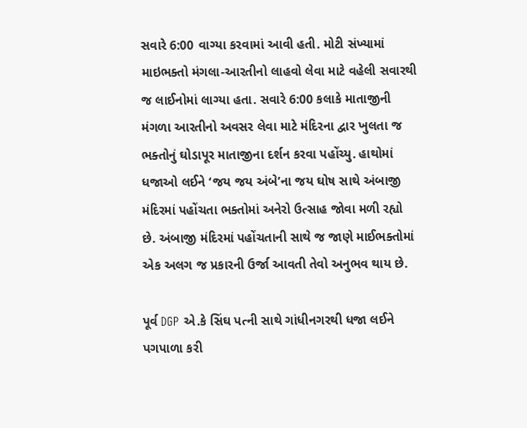સવારે 6:00 વાગ્યા કરવામાં આવી હતી. મોટી સંખ્યામાં માઇભક્તો મંગલા-આરતીનો લાહવો લેવા માટે વહેલી સવારથી જ લાઈનોમાં લાગ્યા હતા. સવારે 6:00 કલાકે માતાજીની મંગળા આરતીનો અવસર લેવા માટે મંદિરના દ્વાર ખુલતા જ ભક્તોનું ઘોડાપૂર માતાજીના દર્શન કરવા પહોંચ્યુ. હાથોમાં ધજાઓ લઈને ‘જય જય અંબે’ના જય ઘોષ સાથે અંબાજી મંદિરમાં પહોંચતા ભક્તોમાં અનેરો ઉત્સાહ જોવા મળી રહ્યો છે. અંબાજી મંદિરમાં પહોંચતાની સાથે જ જાણે માઈભક્તોમાં એક અલગ જ પ્રકારની ઉર્જા આવતી તેવો અનુભવ થાય છે.

પૂર્વ DGP એ.કે સિંઘ પત્ની સાથે ગાંધીનગરથી ધજા લઈને પગપાળા કરી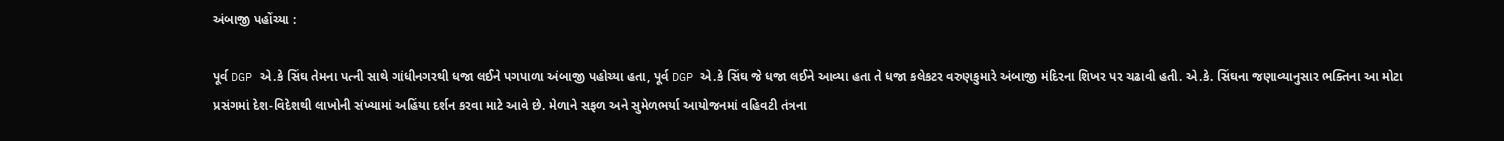અંબાજી પહોંચ્યા :

પૂર્વ DGP એ.કે સિંઘ તેમના પત્ની સાથે ગાંધીનગરથી ધજા લઈને પગપાળા અંબાજી પહોચ્યા હતા, પૂર્વ DGP એ.કે સિંઘ જે ધજા લઈને આવ્યા હતા તે ધજા કલેકટર વરુણકુમારે અંબાજી મંદિરના શિખર પર ચઢાવી હતી. એ.કે. સિંઘના જણાવ્યાનુસાર ભક્તિના આ મોટા પ્રસંગમાં દેશ-વિદેશથી લાખોની સંખ્યામાં અહિંયા દર્શન કરવા માટે આવે છે. મેળાને સફળ અને સુમેળભર્યા આયોજનમાં વહિવટી તંત્રના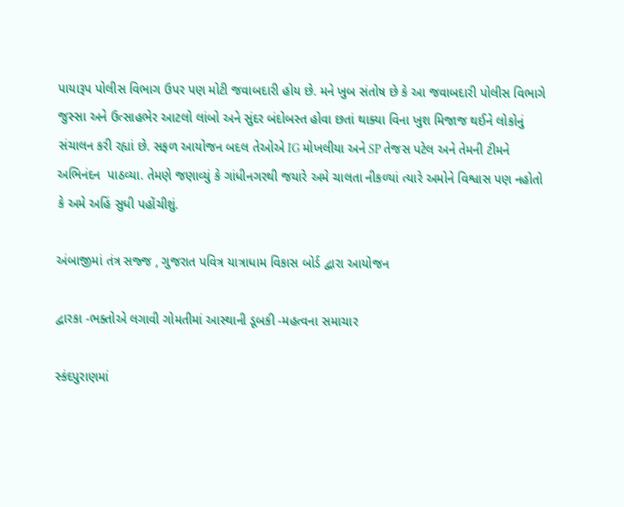પાયારૂપ પોલીસ વિભાગ ઉપર પણ મોટી જવાબદારી હોય છે. મને ખુબ સંતોષ છે કે આ જવાબદારી પોલીસ વિભાગે જુસ્સા અને ઉત્સાહભેર આટલો લાંબો અને સુંદર બંદોબસ્ત હોવા છતાં થાક્યા વિના ખુશ મિજાજ થઈને લોકોનું સંચાલન કરી રહ્યાં છે. સફળ આયોજન બદલ તેઓએ IG મોખલીયા અને SP તેજસ પટેલ અને તેમની ટીમને અભિનંદન  પાઠવ્યા. તેમણે જણાવ્યું કે ગાંધીનગરથી જયારે અમે ચાલતા નીકળ્યાં ત્યારે અમોને વિશ્વાસ પણ નહોતો કે અમે અહિં સુધી પહોંચીશું.

અંબાજીમાં તંત્ર સજ્જ , ગુજરાત પવિત્ર યાત્રાધામ વિકાસ બોર્ડ દ્વારા આયોજન

દ્વારકા -ભક્તોએ લગાવી ગોમતીમાં આસ્થાની ડૂબકી -મહત્વના સમાચાર

સ્કંદપુરાણમાં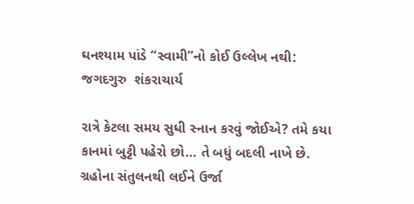ઘનશ્યામ પાંડે “સ્વામી”નો કોઈ ઉલ્લેખ નથી: જગદગુરુ  શંકરાચાર્ય

રાત્રે કેટલા સમય સુધી સ્નાન કરવું જોઈએ? તમે કયા કાનમાં બુટ્ટી પહેરો છો… તે બધું બદલી નાખે છે. ગ્રહોના સંતુલનથી લઈને ઉર્જા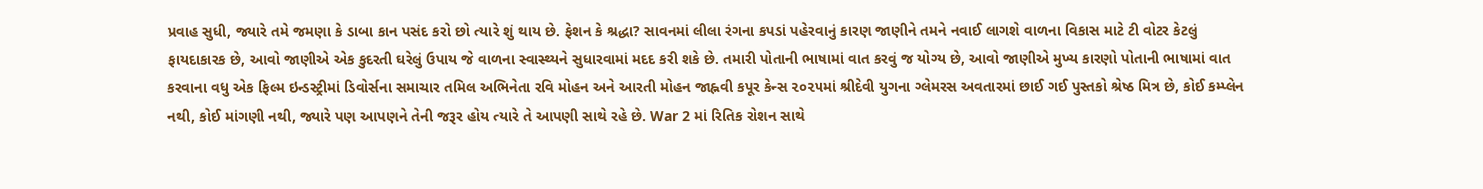પ્રવાહ સુધી, જ્યારે તમે જમણા કે ડાબા કાન પસંદ કરો છો ત્યારે શું થાય છે. ફેશન કે શ્રદ્ધા? સાવનમાં લીલા રંગના કપડાં પહેરવાનું કારણ જાણીને તમને નવાઈ લાગશે વાળના વિકાસ માટે ટી વોટર કેટલું ફાયદાકારક છે, આવો જાણીએ એક કુદરતી ઘરેલું ઉપાય જે વાળના સ્વાસ્થ્યને સુધારવામાં મદદ કરી શકે છે. તમારી પોતાની ભાષામાં વાત કરવું જ યોગ્ય છે, આવો જાણીએ મુખ્ય કારણો પોતાની ભાષામાં વાત કરવાના વધુ એક ફિલ્મ ઇન્ડસ્ટ્રીમાં ડિવોર્સના સમાચાર તમિલ અભિનેતા રવિ મોહન અને આરતી મોહન જાહ્નવી કપૂર કેન્સ ૨૦૨૫માં શ્રીદેવી યુગના ગ્લેમરસ અવતારમાં છાઈ ગઈ પુસ્તકો શ્રેષ્ઠ મિત્ર છે, કોઈ કમ્પ્લેન નથી, કોઈ માંગણી નથી, જ્યારે પણ આપણને તેની જરૂર હોય ત્યારે તે આપણી સાથે રહે છે. War 2 માં રિતિક રોશન સાથે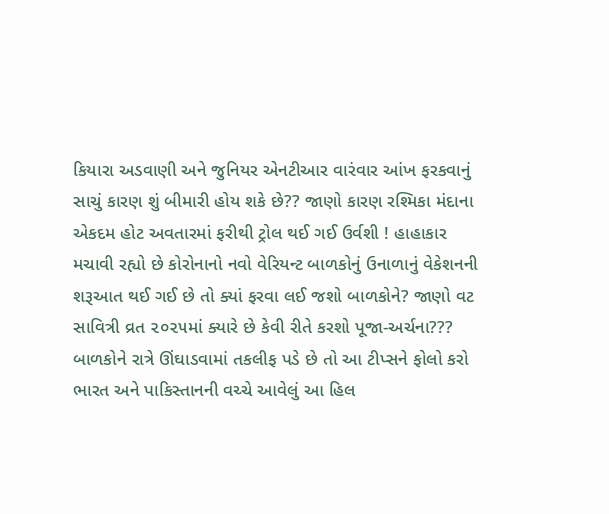કિયારા અડવાણી અને જુનિયર એનટીઆર વારંવાર આંખ ફરકવાનું સાચું કારણ શું બીમારી હોય શકે છે?? જાણો કારણ રશ્મિકા મંદાના એકદમ હોટ અવતારમાં ફરીથી ટ્રોલ થઈ ગઈ ઉર્વશી ! હાહાકાર મચાવી રહ્યો છે કોરોનાનો નવો વેરિયન્ટ બાળકોનું ઉનાળાનું વેકેશનની શરૂઆત થઈ ગઈ છે તો ક્યાં ફરવા લઈ જશો બાળકોને? જાણો વટ સાવિત્રી વ્રત ૨૦૨૫માં ક્યારે છે કેવી રીતે કરશો પૂજા-અર્ચના??? બાળકોને રાત્રે ઊંઘાડવામાં તકલીફ પડે છે તો આ ટીપ્સને ફોલો કરો ભારત અને પાકિસ્તાનની વચ્ચે આવેલું આ હિલ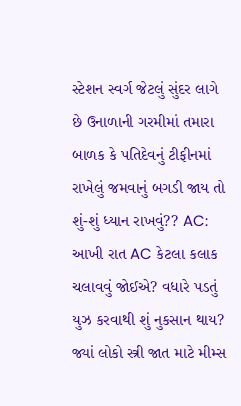સ્ટેશન સ્વર્ગ જેટલું સુંદર લાગે છે ઉનાળાની ગરમીમાં તમારા બાળક કે પતિદેવનું ટીફીનમાં રાખેલું જમવાનું બગડી જાય તો શું-શું ધ્યાન રાખવું?? AC: આખી રાત AC કેટલા કલાક ચલાવવું જોઈએ? વધારે પડતું યુઝ કરવાથી શું નુકસાન થાય? જ્યાં લોકો સ્ત્રી જાત માટે મીમ્સ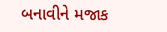બનાવીને મજાક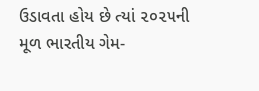ઉડાવતા હોય છે ત્યાં ૨૦૨૫ની મૂળ ભારતીય ગેમ-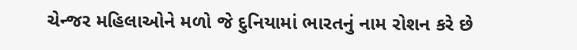ચેન્જર મહિલાઓને મળો જે દુનિયામાં ભારતનું નામ રોશન કરે છે